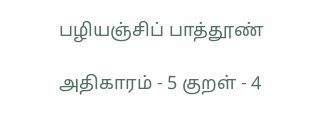பழியஞ்சிப் பாத்தூண்

அதிகாரம் - 5 குறள் - 4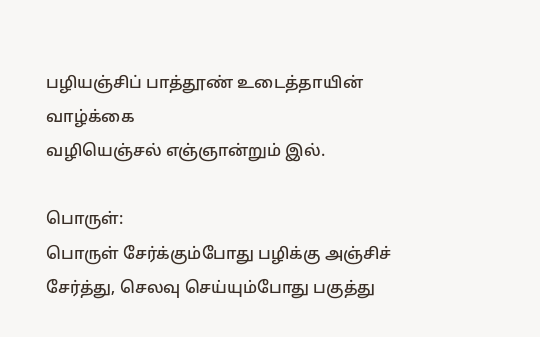பழியஞ்சிப் பாத்தூண் உடைத்தாயின் வாழ்க்கை
வழியெஞ்சல் எஞ்ஞான்றும் இல்.

பொருள்:
பொருள்‌ சேர்க்கும்போது பழிக்கு அஞ்சிச்‌ சேர்த்து, செலவு செய்யும்போது பகுத்து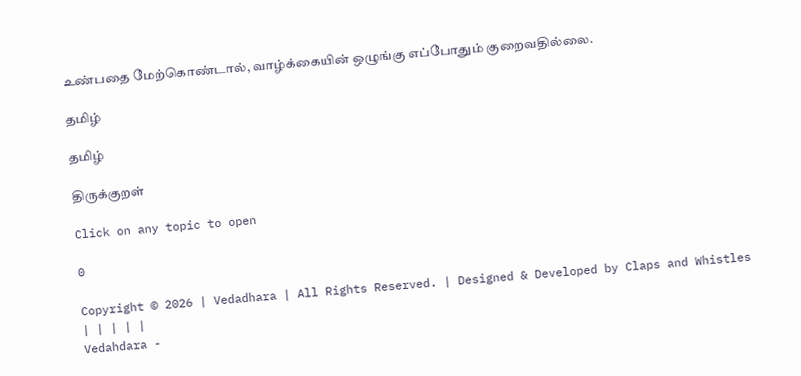உண்பதை மேற்கொண்டால்‌, வாழ்க்கையின்‌ ஒழுங்கு எப்போதும்‌ குறைவதில்லை.

தமிழ்

தமிழ்

திருக்குறள்

Click on any topic to open

0

Copyright © 2026 | Vedadhara | All Rights Reserved. | Designed & Developed by Claps and Whistles
| | | | |
Vedahdara -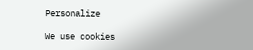Personalize

We use cookies